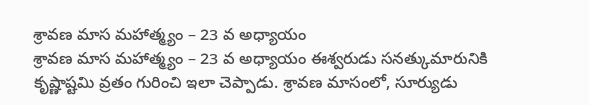శ్రావణ మాస మహాత్మ్యం – 23 వ అధ్యాయం
శ్రావణ మాస మహాత్మ్యం – 23 వ అధ్యాయం ఈశ్వరుడు సనత్కుమారునికి కృష్ణాష్టమి వ్రతం గురించి ఇలా చెప్పాడు. శ్రావణ మాసంలో, సూర్యుడు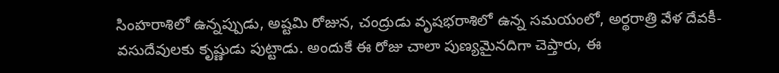సింహరాశిలో ఉన్నప్పుడు, అష్టమి రోజున, చంద్రుడు వృషభరాశిలో ఉన్న సమయంలో, అర్థరాత్రి వేళ దేవకీ-వసుదేవులకు కృష్ణుడు పుట్టాడు. అందుకే ఈ రోజు చాలా పుణ్యమైనదిగా చెప్తారు, ఈ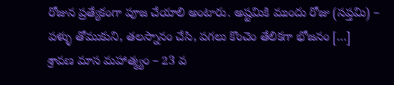రోజున ప్రత్యేకంగా పూజ చేయాలి అంటారు. అష్టమికి ముందు రోజు (సప్తమి) – పళ్ళు తోముకుని, తలస్నానం చేసి, పగలు కొంచెం తేలికగా భోజనం […]
శ్రావణ మాస మహాత్మ్యం – 23 వ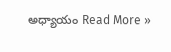అధ్యాయం Read More »